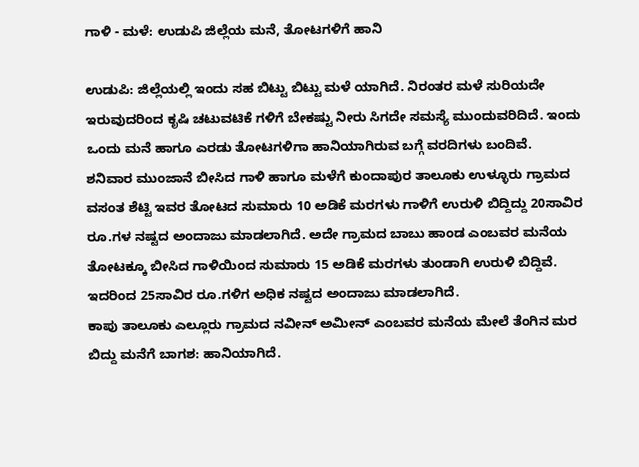ಗಾಳಿ - ಮಳೆ: ಉಡುಪಿ ಜಿಲ್ಲೆಯ ಮನೆ, ತೋಟಗಳಿಗೆ ಹಾನಿ

ಉಡುಪಿ: ಜಿಲ್ಲೆಯಲ್ಲಿ ಇಂದು ಸಹ ಬಿಟ್ಟು ಬಿಟ್ಟು ಮಳೆ ಯಾಗಿದೆ. ನಿರಂತರ ಮಳೆ ಸುರಿಯದೇ ಇರುವುದರಿಂದ ಕೃಷಿ ಚಟುವಟಿಕೆ ಗಳಿಗೆ ಬೇಕಷ್ಟು ನೀರು ಸಿಗದೇ ಸಮಸ್ಯೆ ಮುಂದುವರಿದಿದೆ. ಇಂದು ಒಂದು ಮನೆ ಹಾಗೂ ಎರಡು ತೋಟಗಳಿಗಾ ಹಾನಿಯಾಗಿರುವ ಬಗ್ಗೆ ವರದಿಗಳು ಬಂದಿವೆ.
ಶನಿವಾರ ಮುಂಜಾನೆ ಬೀಸಿದ ಗಾಳಿ ಹಾಗೂ ಮಳೆಗೆ ಕುಂದಾಪುರ ತಾಲೂಕು ಉಳ್ಳೂರು ಗ್ರಾಮದ ವಸಂತ ಶೆಟ್ಟಿ ಇವರ ತೋಟದ ಸುಮಾರು 10 ಅಡಿಕೆ ಮರಗಳು ಗಾಳಿಗೆ ಉರುಳಿ ಬಿದ್ದಿದ್ದು 20ಸಾವಿರ ರೂ.ಗಳ ನಷ್ಟದ ಅಂದಾಜು ಮಾಡಲಾಗಿದೆ. ಅದೇ ಗ್ರಾಮದ ಬಾಬು ಹಾಂಡ ಎಂಬವರ ಮನೆಯ ತೋಟಕ್ಕೂ ಬೀಸಿದ ಗಾಳಿಯಿಂದ ಸುಮಾರು 15 ಅಡಿಕೆ ಮರಗಳು ತುಂಡಾಗಿ ಉರುಳಿ ಬಿದ್ದಿವೆ. ಇದರಿಂದ 25ಸಾವಿರ ರೂ.ಗಳಿಗ ಅಧಿಕ ನಷ್ಟದ ಅಂದಾಜು ಮಾಡಲಾಗಿದೆ.
ಕಾಪು ತಾಲೂಕು ಎಲ್ಲೂರು ಗ್ರಾಮದ ನವೀನ್ ಅಮೀನ್ ಎಂಬವರ ಮನೆಯ ಮೇಲೆ ತೆಂಗಿನ ಮರ ಬಿದ್ದು ಮನೆಗೆ ಬಾಗಶ: ಹಾನಿಯಾಗಿದೆ.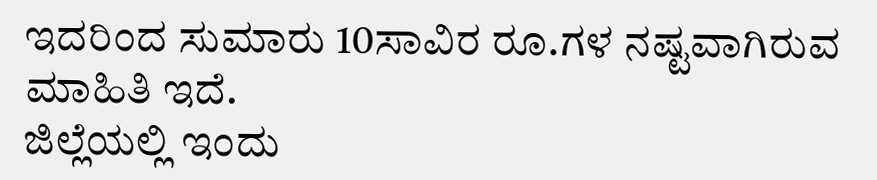ಇದರಿಂದ ಸುಮಾರು 10ಸಾವಿರ ರೂ.ಗಳ ನಷ್ಟವಾಗಿರುವ ಮಾಹಿತಿ ಇದೆ.
ಜಿಲ್ಲೆಯಲ್ಲಿ ಇಂದು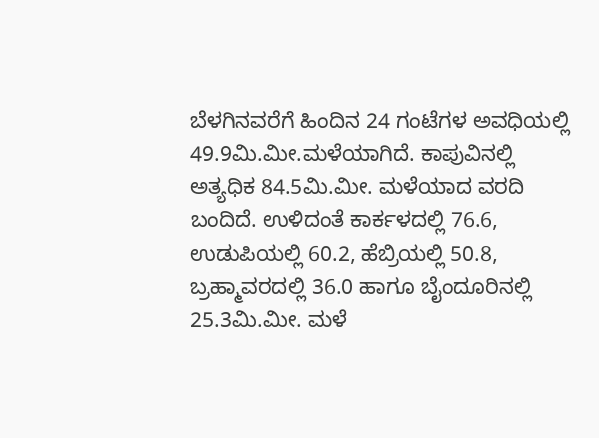ಬೆಳಗಿನವರೆಗೆ ಹಿಂದಿನ 24 ಗಂಟೆಗಳ ಅವಧಿಯಲ್ಲಿ 49.9ಮಿ.ಮೀ.ಮಳೆಯಾಗಿದೆ. ಕಾಪುವಿನಲ್ಲಿ ಅತ್ಯಧಿಕ 84.5ಮಿ.ಮೀ. ಮಳೆಯಾದ ವರದಿ ಬಂದಿದೆ. ಉಳಿದಂತೆ ಕಾರ್ಕಳದಲ್ಲಿ 76.6, ಉಡುಪಿಯಲ್ಲಿ 60.2, ಹೆಬ್ರಿಯಲ್ಲಿ 50.8, ಬ್ರಹ್ಮಾವರದಲ್ಲಿ 36.0 ಹಾಗೂ ಬೈಂದೂರಿನಲ್ಲಿ 25.3ಮಿ.ಮೀ. ಮಳೆ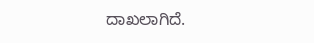ದಾಖಲಾಗಿದೆ.